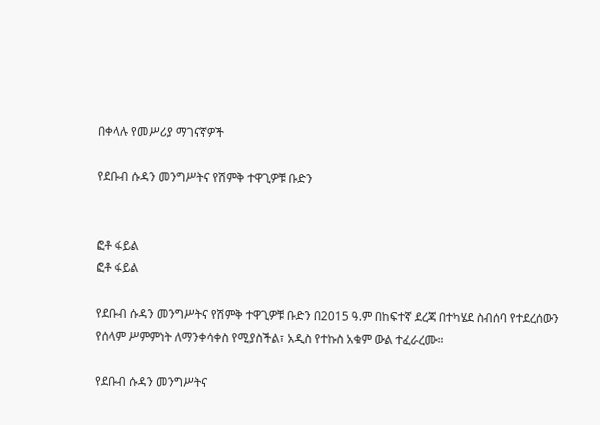በቀላሉ የመሥሪያ ማገናኛዎች

የደቡብ ሱዳን መንግሥትና የሽምቅ ተዋጊዎቹ ቡድን


ፎቶ ፋይል
ፎቶ ፋይል

የደቡብ ሱዳን መንግሥትና የሽምቅ ተዋጊዎቹ ቡድን በ2015 ዓ.ም በከፍተኛ ደረጃ በተካሄደ ስብሰባ የተደረሰውን የሰላም ሥምምነት ለማንቀሳቀስ የሚያስችል፣ አዲስ የተኩስ አቁም ውል ተፈራረሙ።

የደቡብ ሱዳን መንግሥትና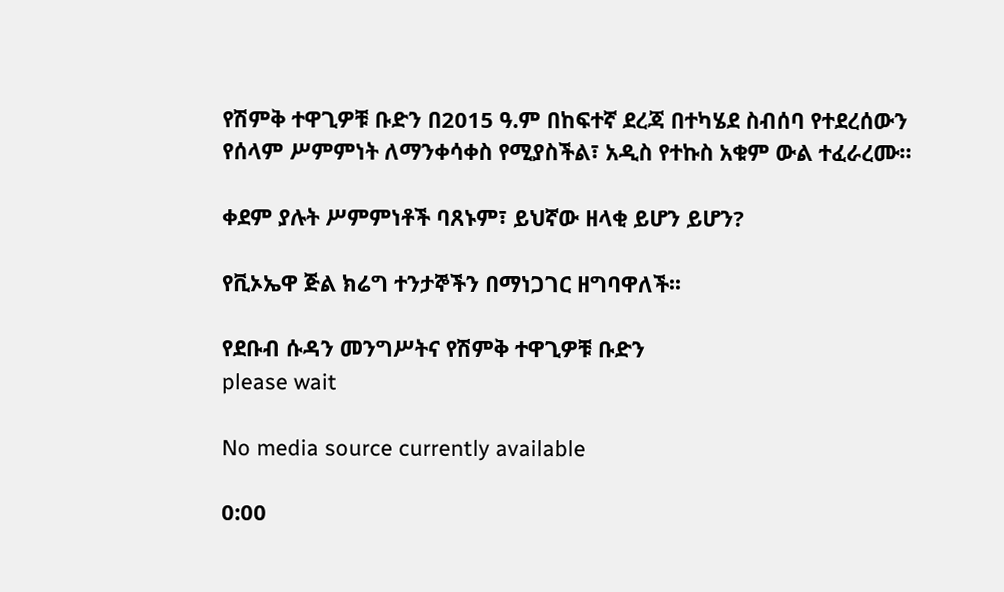የሽምቅ ተዋጊዎቹ ቡድን በ2015 ዓ.ም በከፍተኛ ደረጃ በተካሄደ ስብሰባ የተደረሰውን የሰላም ሥምምነት ለማንቀሳቀስ የሚያስችል፣ አዲስ የተኩስ አቁም ውል ተፈራረሙ።

ቀደም ያሉት ሥምምነቶች ባጸኑም፣ ይህኛው ዘላቂ ይሆን ይሆን?

የቪኦኤዋ ጅል ክሬግ ተንታኞችን በማነጋገር ዘግባዋለች፡፡

የደቡብ ሱዳን መንግሥትና የሽምቅ ተዋጊዎቹ ቡድን
please wait

No media source currently available

0:00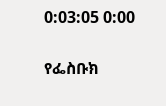0:03:05 0:00

የፌስቡክ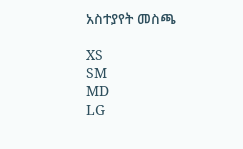አስተያየት መስጫ

XS
SM
MD
LG